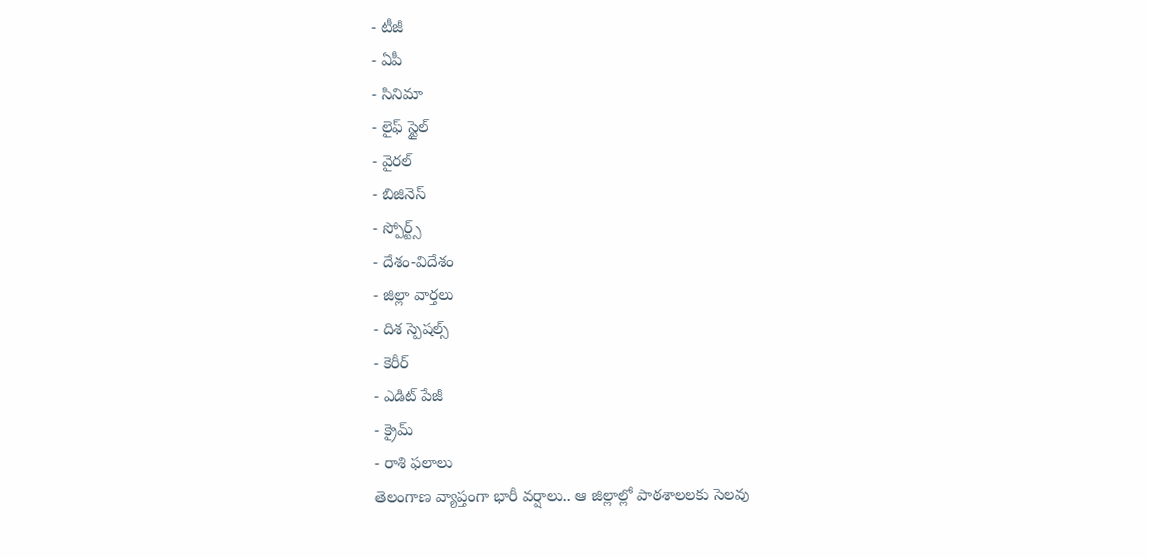- టీజీ
- ఏపీ
- సినిమా
- లైఫ్ స్టైల్
- వైరల్
- బిజినెస్
- స్పోర్ట్స్
- దేశం-విదేశం
- జిల్లా వార్తలు
- దిశ స్పెషల్స్
- కెరీర్
- ఎడిట్ పేజీ
- క్రైమ్
- రాశి ఫలాలు
తెలంగాణ వ్యాప్తంగా భారీ వర్షాలు.. ఆ జిల్లాల్లో పాఠశాలలకు సెలవు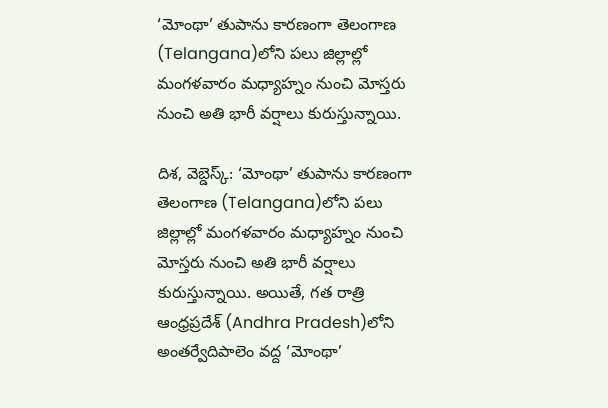‘మోంథా’ తుపాను కారణంగా తెలంగాణ (Telangana)లోని పలు జిల్లాల్లో మంగళవారం మధ్యాహ్నం నుంచి మోస్తరు నుంచి అతి భారీ వర్షాలు కురుస్తున్నాయి.

దిశ, వెబ్డెస్క్: ‘మోంథా’ తుపాను కారణంగా తెలంగాణ (Telangana)లోని పలు జిల్లాల్లో మంగళవారం మధ్యాహ్నం నుంచి మోస్తరు నుంచి అతి భారీ వర్షాలు కురుస్తున్నాయి. అయితే, గత రాత్రి ఆంధ్రప్రదేశ్ (Andhra Pradesh)లోని అంతర్వేదిపాలెం వద్ద ‘మోంథా’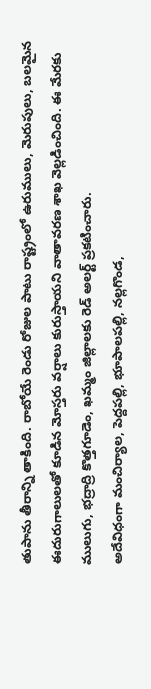తుపాను తీరాన్ని తాకింది. రాబోయే రెండు రోజుల పాటు రాష్ట్రంలో ఉరుములు, మెరుపులు, బలమైన ఈదురుగాలులతో కూడిన మోస్తరు వర్షాలు కురుస్తాయని వాతావరణ శాఖ వెల్లడించింది. ఈ మేరకు ములుగు, భద్రాద్రి కొత్తగూడెం, ఖమ్మం జిల్లాలకు రెడ్ అలర్ట్ ప్రకటించారు.
అదేవిధంగా మంచిర్యాల, పెద్దపల్లి, భూపాలపల్లి, నల్లగొండ,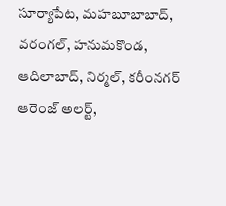సూర్యాపేట, మహబూబాబాద్, వరంగల్, హనుమకొండ, ఆదిలాబాద్, నిర్మల్, కరీంనగర్ ఆరెంజ్ అలర్ట్,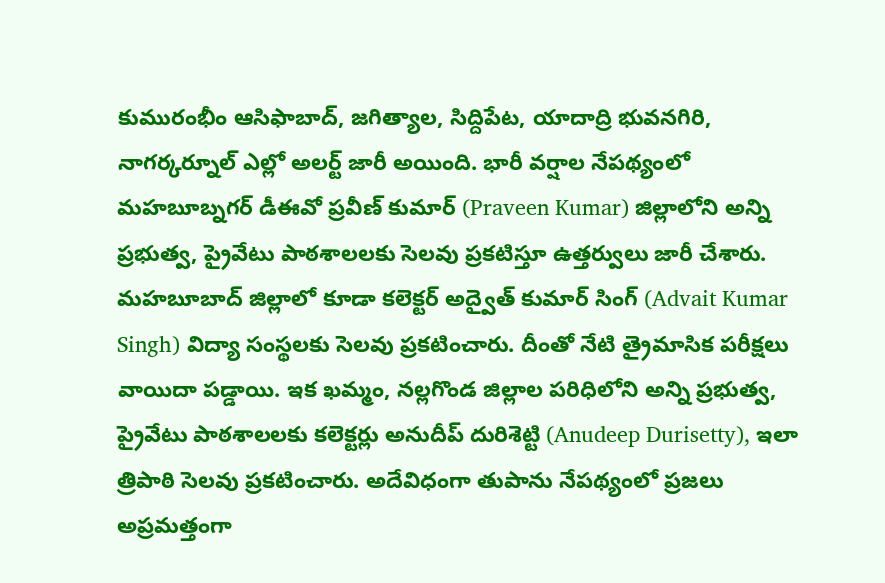కుమురంభీం ఆసిఫాబాద్, జగిత్యాల, సిద్దిపేట, యాదాద్రి భువనగిరి, నాగర్కర్నూల్ ఎల్లో అలర్ట్ జారీ అయింది. భారీ వర్షాల నేపథ్యంలో మహబూబ్నగర్ డీఈవో ప్రవీణ్ కుమార్ (Praveen Kumar) జిల్లాలోని అన్ని ప్రభుత్వ, ప్రైవేటు పాఠశాలలకు సెలవు ప్రకటిస్తూ ఉత్తర్వులు జారీ చేశారు. మహబూబాద్ జిల్లాలో కూడా కలెక్టర్ అద్వైత్ కుమార్ సింగ్ (Advait Kumar Singh) విద్యా సంస్థలకు సెలవు ప్రకటించారు. దీంతో నేటి త్రైమాసిక పరీక్షలు వాయిదా పడ్డాయి. ఇక ఖమ్మం, నల్లగొండ జిల్లాల పరిధిలోని అన్ని ప్రభుత్వ, ప్రైవేటు పాఠశాలలకు కలెక్టర్లు అనుదీప్ దురిశెట్టి (Anudeep Durisetty), ఇలా త్రిపాఠి సెలవు ప్రకటించారు. అదేవిధంగా తుపాను నేపథ్యంలో ప్రజలు అప్రమత్తంగా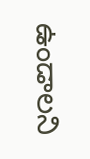ఉండాలని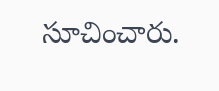సూచించారు.